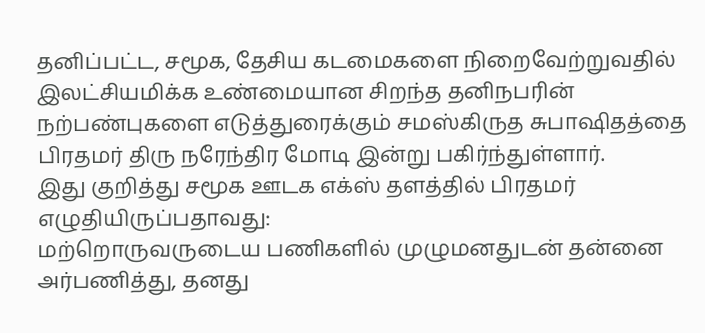தனிப்பட்ட, சமூக, தேசிய கடமைகளை நிறைவேற்றுவதில் இலட்சியமிக்க உண்மையான சிறந்த தனிநபரின் நற்பண்புகளை எடுத்துரைக்கும் சமஸ்கிருத சுபாஷிதத்தை பிரதமர் திரு நரேந்திர மோடி இன்று பகிர்ந்துள்ளார்.
இது குறித்து சமூக ஊடக எக்ஸ் தளத்தில் பிரதமர் எழுதியிருப்பதாவது:
மற்றொருவருடைய பணிகளில் முழுமனதுடன் தன்னை அர்பணித்து, தனது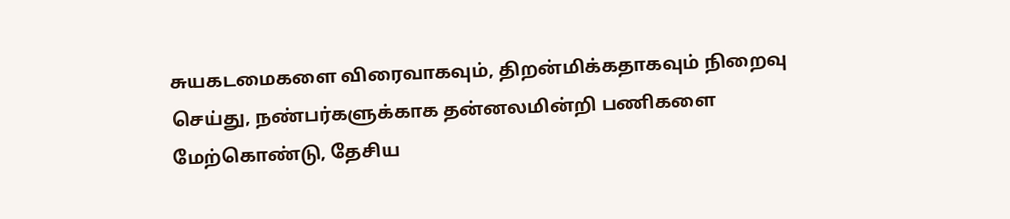சுயகடமைகளை விரைவாகவும், திறன்மிக்கதாகவும் நிறைவு செய்து, நண்பர்களுக்காக தன்னலமின்றி பணிகளை மேற்கொண்டு, தேசிய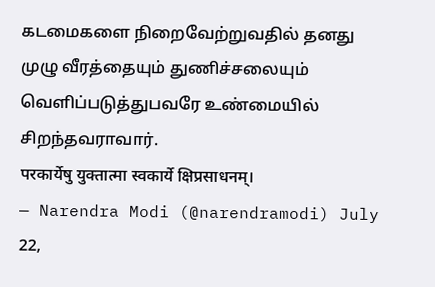கடமைகளை நிறைவேற்றுவதில் தனது முழு வீரத்தையும் துணிச்சலையும் வெளிப்படுத்துபவரே உண்மையில் சிறந்தவராவார்.
परकार्येषु युक्तात्मा स्वकार्ये क्षिप्रसाधनम्।
— Narendra Modi (@narendramodi) July 22,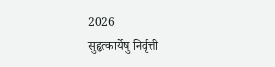2026
सुहृत्कार्येषु निर्वृत्ती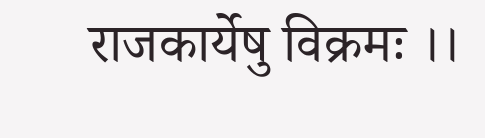राजकार्येषु विक्रमः ।।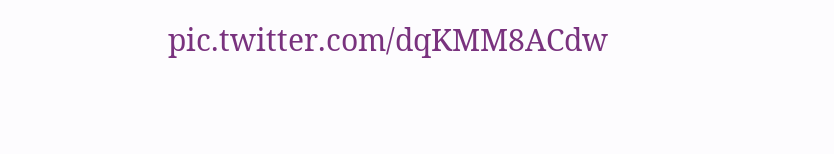pic.twitter.com/dqKMM8ACdw